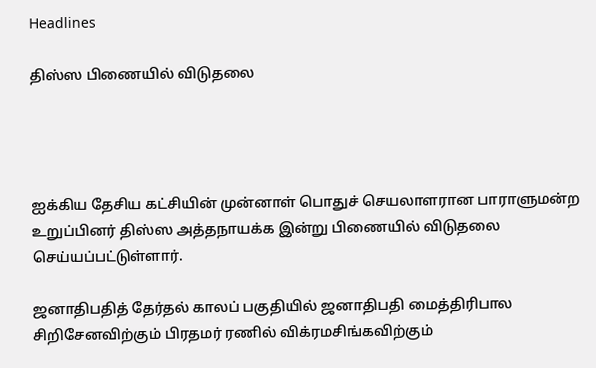Headlines

திஸ்ஸ பிணையில் விடுதலை




ஐக்கிய தேசிய கட்சியின் முன்னாள் பொதுச் செயலாளரான பாராளுமன்ற உறுப்பினர் திஸ்ஸ அத்தநாயக்க இன்று பிணையில் விடுதலை செய்யப்பட்டுள்ளார்.

ஜனாதிபதித் தேர்தல் காலப் பகுதியில் ஜனாதிபதி மைத்திரிபால சிறிசேனவிற்கும் பிரதமர் ரணில் விக்ரமசிங்கவிற்கும்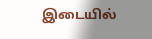இடையில்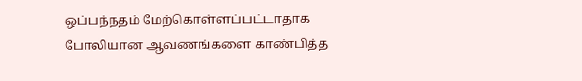ஒப்பந்நதம் மேற்கொள்ளப்பட்டாதாக போலியான ஆவணங்களை காண்பித்த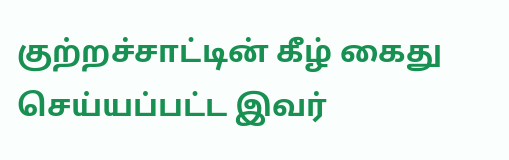குற்றச்சாட்டின் கீழ் கைது செய்யப்பட்ட இவர்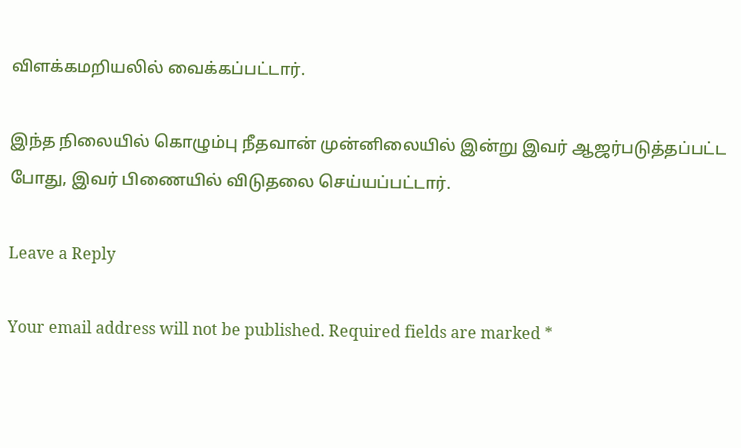விளக்கமறியலில் வைக்கப்பட்டார்.

இந்த நிலையில் கொழும்பு நீதவான் முன்னிலையில் இன்று இவர் ஆஜர்படுத்தப்பட்ட போது, இவர் பிணையில் விடுதலை செய்யப்பட்டார்.

Leave a Reply

Your email address will not be published. Required fields are marked *